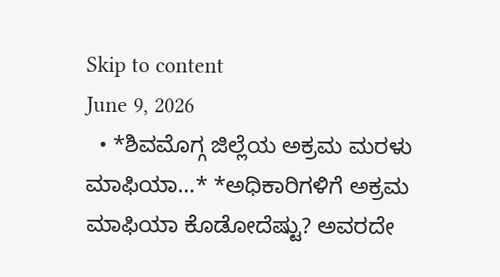Skip to content
June 9, 2026
  • *ಶಿವಮೊಗ್ಗ ಜಿಲ್ಲೆಯ ಅಕ್ರಮ ಮರಳು ಮಾಫಿಯಾ…* *ಅಧಿಕಾರಿಗಳಿಗೆ ಅಕ್ರಮ ಮಾಫಿಯಾ ಕೊಡೋದೆಷ್ಟು? ಅವರದೇ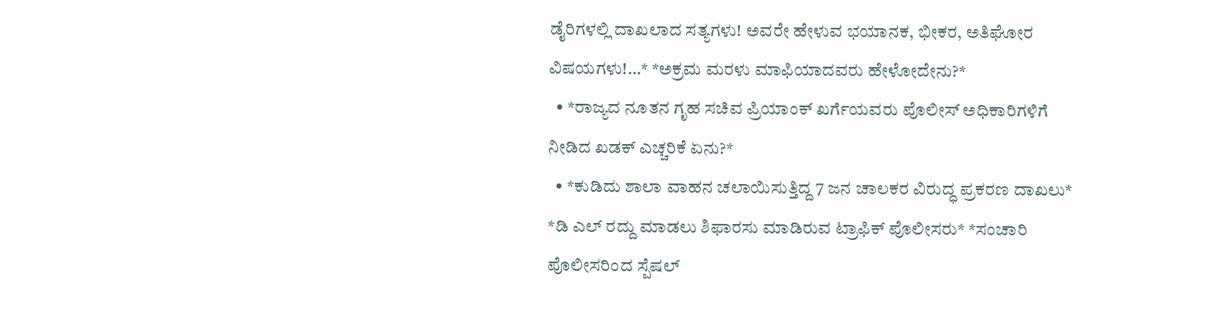ಡೈರಿಗಳಲ್ಲಿ ದಾಖಲಾದ ಸತ್ಯಗಳು! ಅವರೇ ಹೇಳುವ ಭಯಾನಕ, ಭೀಕರ, ಅತಿಘೋರ ವಿಷಯಗಳು!…* *ಅಕ್ರಮ ಮರಳು ಮಾಫಿಯಾದವರು ಹೇಳೋದೇನು?*
  • *ರಾಜ್ಯದ ನೂತನ ಗೃಹ ಸಚಿವ ಪ್ರಿಯಾಂಕ್ ಖರ್ಗೆಯವರು ಪೊಲೀಸ್ ಅಧಿಕಾರಿಗಳಿಗೆ ನೀಡಿದ ಖಡಕ್ ಎಚ್ಚರಿಕೆ ಏನು?*
  • *ಕುಡಿದು ಶಾಲಾ ವಾಹನ ಚಲಾಯಿಸುತ್ತಿದ್ದ 7 ಜನ ಚಾಲಕರ ವಿರುದ್ಧ ಪ್ರಕರಣ ದಾಖಲು* *ಡಿ ಎಲ್ ರದ್ದು ಮಾಡಲು ಶಿಫಾರಸು ಮಾಡಿರುವ ಟ್ರಾಫಿಕ್ ಪೊಲೀಸರು* *ಸಂಚಾರಿ ಪೊಲೀಸರಿಂದ ಸ್ಪೆಷಲ್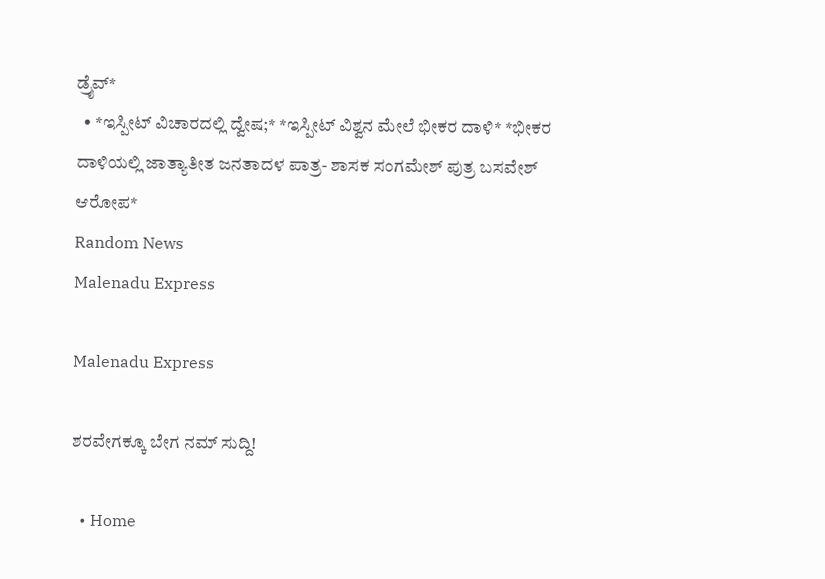ಡ್ರೈವ್*
  • *ಇಸ್ಪೀಟ್ ವಿಚಾರದಲ್ಲಿ ದ್ವೇಷ;* *ಇಸ್ಪೀಟ್ ವಿಶ್ವನ ಮೇಲೆ ಭೀಕರ ದಾಳಿ* *ಭೀಕರ ದಾಳಿಯಲ್ಲಿ ಜಾತ್ಯಾತೀತ ಜನತಾದಳ ಪಾತ್ರ- ಶಾಸಕ ಸಂಗಮೇಶ್ ಪುತ್ರ ಬಸವೇಶ್ ಆರೋಪ*
Random News
Malenadu Express

Malenadu Express

ಶರವೇಗಕ್ಕೂ ಬೇಗ ನಮ್ ಸುದ್ದಿ!

  • Home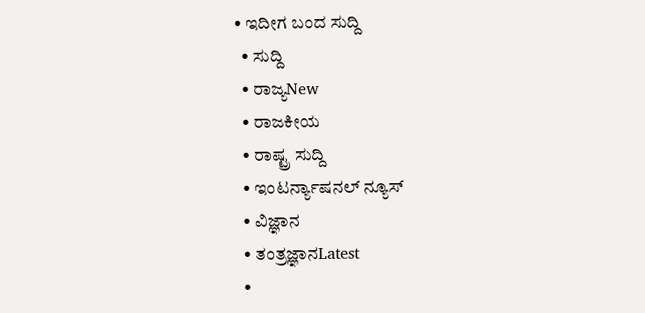• ಇದೀಗ ಬಂದ ಸುದ್ದಿ
  • ಸುದ್ದಿ
  • ರಾಜ್ಯNew
  • ರಾಜಕೀಯ
  • ರಾಷ್ಟ್ರ ಸುದ್ದಿ
  • ಇಂಟರ್ನ್ಯಾಷನಲ್ ನ್ಯೂಸ್
  • ವಿಜ್ಞಾನ
  • ತಂತ್ರಜ್ಞಾನLatest
  •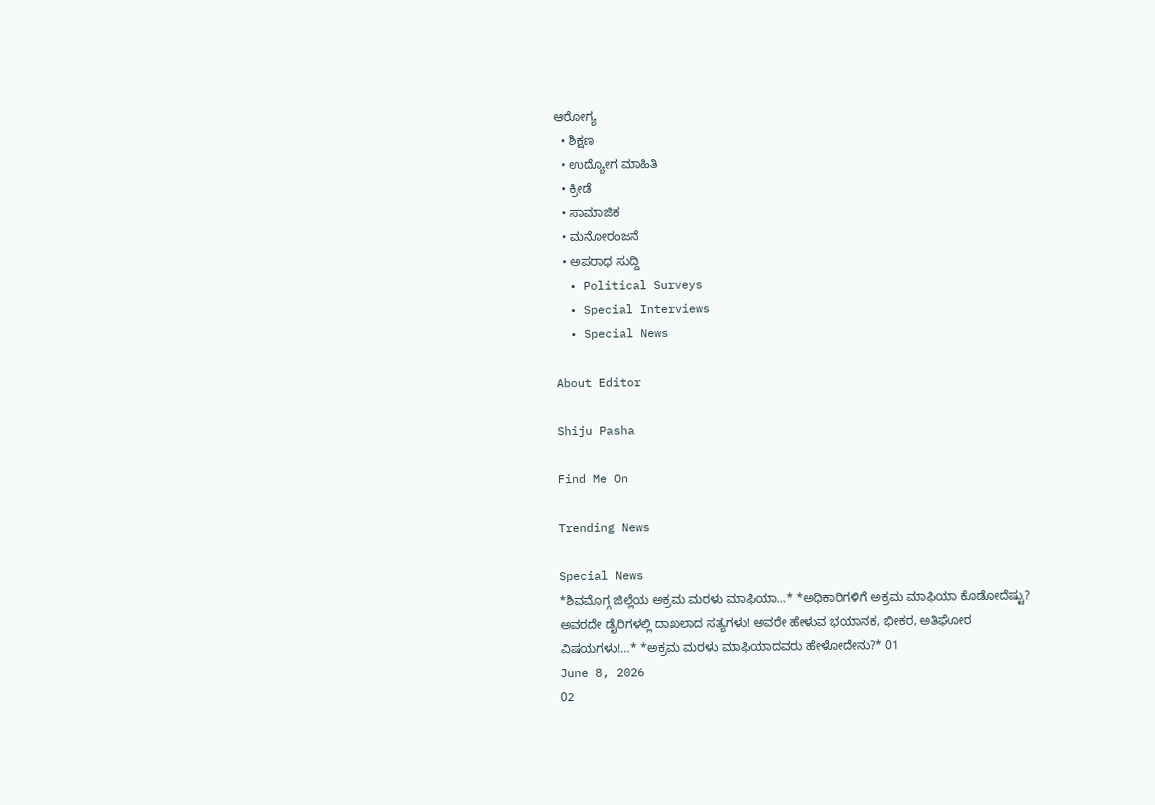ಆರೋಗ್ಯ
  • ಶಿಕ್ಷಣ
  • ಉದ್ಯೋಗ ಮಾಹಿತಿ
  • ಕ್ರೀಡೆ
  • ಸಾಮಾಜಿಕ
  • ಮನೋರಂಜನೆ
  • ಅಪರಾಧ ಸುದ್ದಿ
  • Political Surveys
  • Special Interviews
  • Special News

About Editor

Shiju Pasha

Find Me On

Trending News

Special News
*ಶಿವಮೊಗ್ಗ ಜಿಲ್ಲೆಯ ಅಕ್ರಮ ಮರಳು ಮಾಫಿಯಾ…* *ಅಧಿಕಾರಿಗಳಿಗೆ ಅಕ್ರಮ ಮಾಫಿಯಾ ಕೊಡೋದೆಷ್ಟು? ಅವರದೇ ಡೈರಿಗಳಲ್ಲಿ ದಾಖಲಾದ ಸತ್ಯಗಳು! ಅವರೇ ಹೇಳುವ ಭಯಾನಕ, ಭೀಕರ, ಅತಿಘೋರ ವಿಷಯಗಳು!…* *ಅಕ್ರಮ ಮರಳು ಮಾಫಿಯಾದವರು ಹೇಳೋದೇನು?* 01
June 8, 2026
02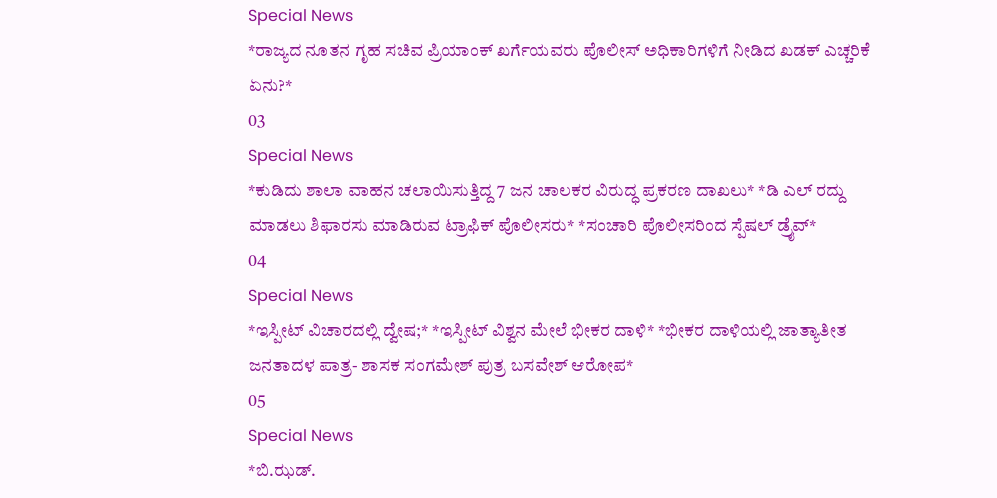Special News
*ರಾಜ್ಯದ ನೂತನ ಗೃಹ ಸಚಿವ ಪ್ರಿಯಾಂಕ್ ಖರ್ಗೆಯವರು ಪೊಲೀಸ್ ಅಧಿಕಾರಿಗಳಿಗೆ ನೀಡಿದ ಖಡಕ್ ಎಚ್ಚರಿಕೆ ಏನು?*
03
Special News
*ಕುಡಿದು ಶಾಲಾ ವಾಹನ ಚಲಾಯಿಸುತ್ತಿದ್ದ 7 ಜನ ಚಾಲಕರ ವಿರುದ್ಧ ಪ್ರಕರಣ ದಾಖಲು* *ಡಿ ಎಲ್ ರದ್ದು ಮಾಡಲು ಶಿಫಾರಸು ಮಾಡಿರುವ ಟ್ರಾಫಿಕ್ ಪೊಲೀಸರು* *ಸಂಚಾರಿ ಪೊಲೀಸರಿಂದ ಸ್ಪೆಷಲ್ ಡ್ರೈವ್*
04
Special News
*ಇಸ್ಪೀಟ್ ವಿಚಾರದಲ್ಲಿ ದ್ವೇಷ;* *ಇಸ್ಪೀಟ್ ವಿಶ್ವನ ಮೇಲೆ ಭೀಕರ ದಾಳಿ* *ಭೀಕರ ದಾಳಿಯಲ್ಲಿ ಜಾತ್ಯಾತೀತ ಜನತಾದಳ ಪಾತ್ರ- ಶಾಸಕ ಸಂಗಮೇಶ್ ಪುತ್ರ ಬಸವೇಶ್ ಆರೋಪ*
05
Special News
*ಬಿ.ಝಡ್.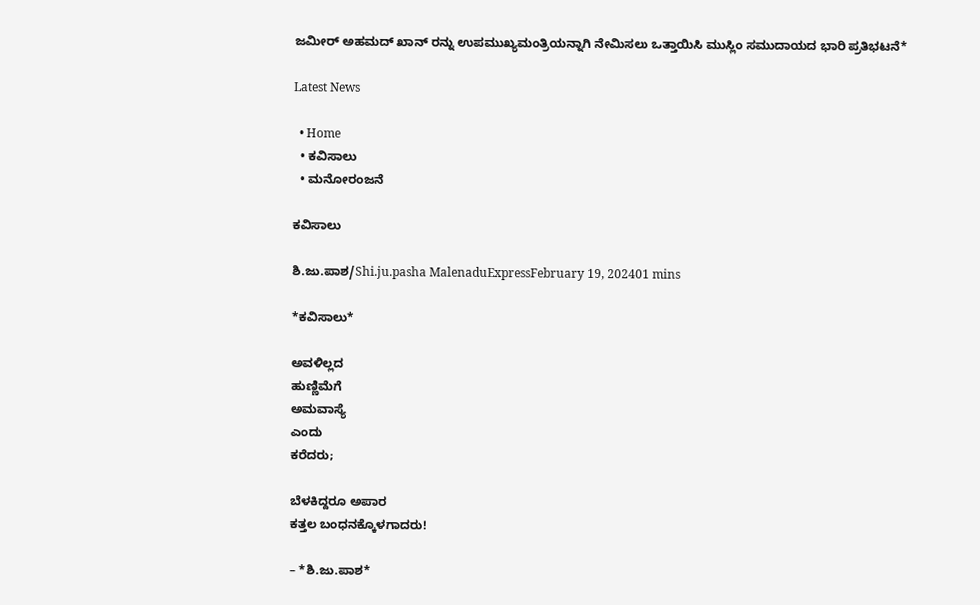ಜಮೀರ್ ಅಹಮದ್ ಖಾನ್ ರನ್ನು ಉಪಮುಖ್ಯಮಂತ್ರಿಯನ್ನಾಗಿ ನೇಮಿಸಲು ಒತ್ತಾಯಿಸಿ ಮುಸ್ಲಿಂ ಸಮುದಾಯದ ಭಾರಿ ಪ್ರತಿಭಟನೆ*

Latest News

  • Home
  • ಕವಿಸಾಲು
  • ಮನೋರಂಜನೆ

ಕವಿಸಾಲು

ಶಿ.ಜು.ಪಾಶ/Shi.ju.pasha MalenaduExpressFebruary 19, 202401 mins

*ಕವಿಸಾಲು*

ಅವಳಿಲ್ಲದ
ಹುಣ್ಣಿಮೆಗೆ
ಅಮವಾಸ್ಯೆ
ಎಂದು
ಕರೆದರು;

ಬೆಳಕಿದ್ದರೂ ಅಪಾರ
ಕತ್ತಲ ಬಂಧನಕ್ಕೊಳಗಾದರು!

– *ಶಿ.ಜು.ಪಾಶ*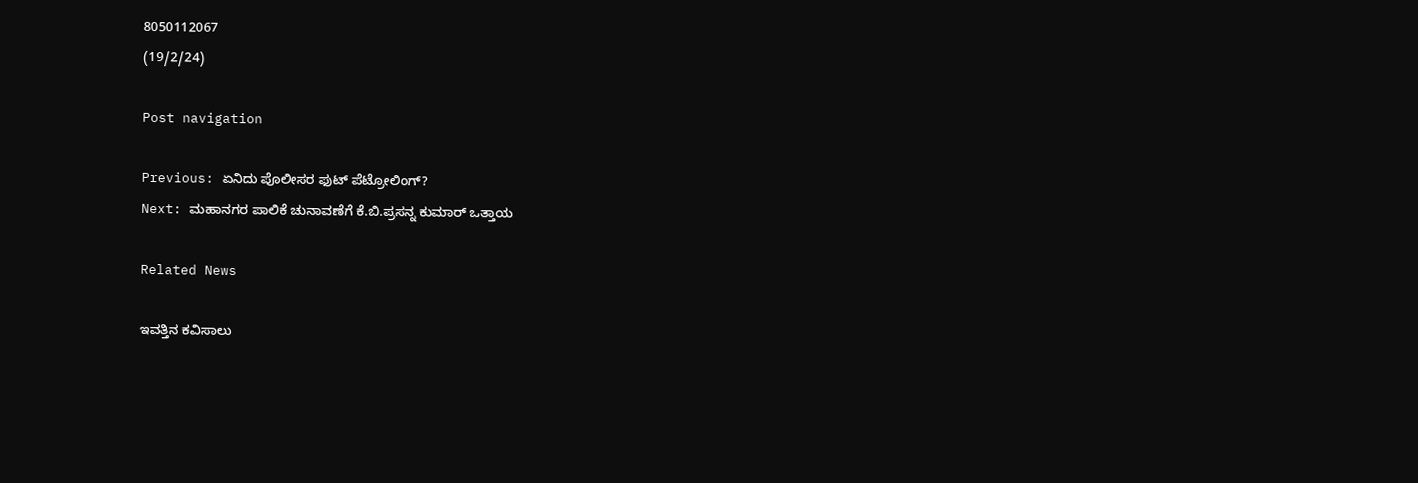8050112067
(19/2/24)

Post navigation

Previous: ಏನಿದು ಪೊಲೀಸರ ಫುಟ್ ಪೆಟ್ರೋಲಿಂಗ್?
Next: ಮಹಾನಗರ ಪಾಲಿಕೆ ಚುನಾವಣೆಗೆ ಕೆ.ಬಿ.ಪ್ರಸನ್ನ ಕುಮಾರ್ ಒತ್ತಾಯ

Related News

ಇವತ್ತಿನ ಕವಿಸಾಲು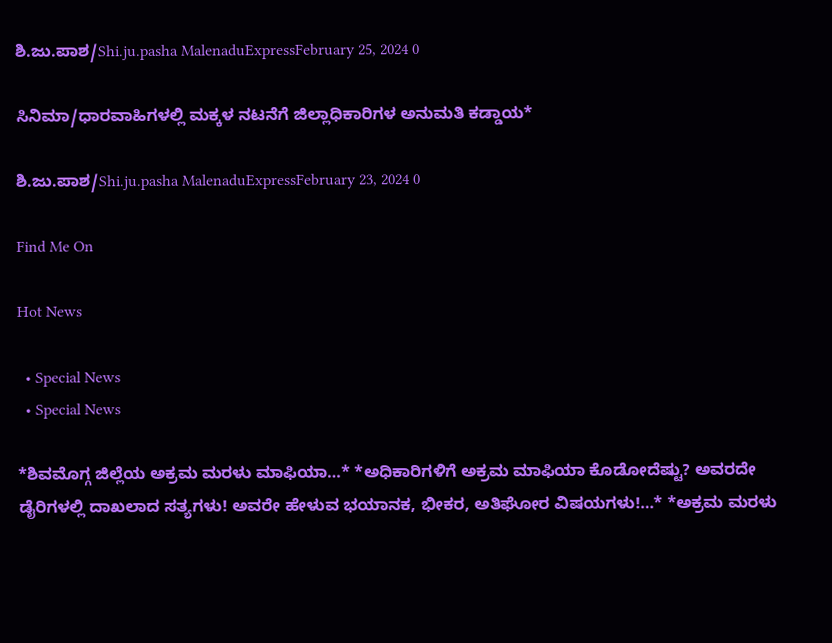ಶಿ.ಜು.ಪಾಶ/Shi.ju.pasha MalenaduExpressFebruary 25, 2024 0

ಸಿನಿಮಾ/ಧಾರವಾಹಿಗಳಲ್ಲಿ ಮಕ್ಕಳ ನಟನೆಗೆ ಜಿಲ್ಲಾಧಿಕಾರಿಗಳ ಅನುಮತಿ ಕಡ್ಡಾಯ*

ಶಿ.ಜು.ಪಾಶ/Shi.ju.pasha MalenaduExpressFebruary 23, 2024 0

Find Me On

Hot News

  • Special News
  • Special News

*ಶಿವಮೊಗ್ಗ ಜಿಲ್ಲೆಯ ಅಕ್ರಮ ಮರಳು ಮಾಫಿಯಾ…* *ಅಧಿಕಾರಿಗಳಿಗೆ ಅಕ್ರಮ ಮಾಫಿಯಾ ಕೊಡೋದೆಷ್ಟು? ಅವರದೇ ಡೈರಿಗಳಲ್ಲಿ ದಾಖಲಾದ ಸತ್ಯಗಳು! ಅವರೇ ಹೇಳುವ ಭಯಾನಕ, ಭೀಕರ, ಅತಿಘೋರ ವಿಷಯಗಳು!…* *ಅಕ್ರಮ ಮರಳು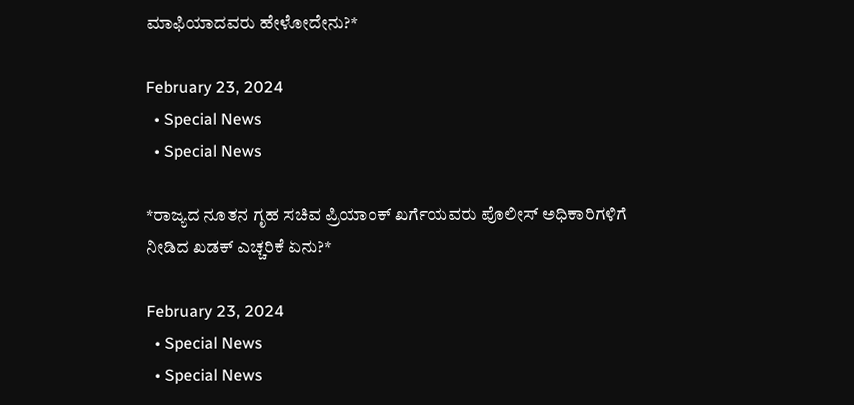ಮಾಫಿಯಾದವರು ಹೇಳೋದೇನು?*

February 23, 2024
  • Special News
  • Special News

*ರಾಜ್ಯದ ನೂತನ ಗೃಹ ಸಚಿವ ಪ್ರಿಯಾಂಕ್ ಖರ್ಗೆಯವರು ಪೊಲೀಸ್ ಅಧಿಕಾರಿಗಳಿಗೆ ನೀಡಿದ ಖಡಕ್ ಎಚ್ಚರಿಕೆ ಏನು?*

February 23, 2024
  • Special News
  • Special News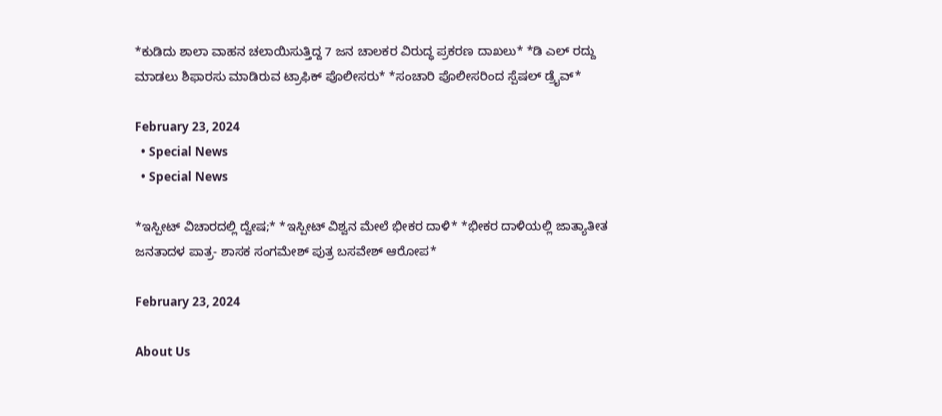*ಕುಡಿದು ಶಾಲಾ ವಾಹನ ಚಲಾಯಿಸುತ್ತಿದ್ದ 7 ಜನ ಚಾಲಕರ ವಿರುದ್ಧ ಪ್ರಕರಣ ದಾಖಲು* *ಡಿ ಎಲ್ ರದ್ದು ಮಾಡಲು ಶಿಫಾರಸು ಮಾಡಿರುವ ಟ್ರಾಫಿಕ್ ಪೊಲೀಸರು* *ಸಂಚಾರಿ ಪೊಲೀಸರಿಂದ ಸ್ಪೆಷಲ್ ಡ್ರೈವ್*

February 23, 2024
  • Special News
  • Special News

*ಇಸ್ಪೀಟ್ ವಿಚಾರದಲ್ಲಿ ದ್ವೇಷ;* *ಇಸ್ಪೀಟ್ ವಿಶ್ವನ ಮೇಲೆ ಭೀಕರ ದಾಳಿ* *ಭೀಕರ ದಾಳಿಯಲ್ಲಿ ಜಾತ್ಯಾತೀತ ಜನತಾದಳ ಪಾತ್ರ- ಶಾಸಕ ಸಂಗಮೇಶ್ ಪುತ್ರ ಬಸವೇಶ್ ಆರೋಪ*

February 23, 2024

About Us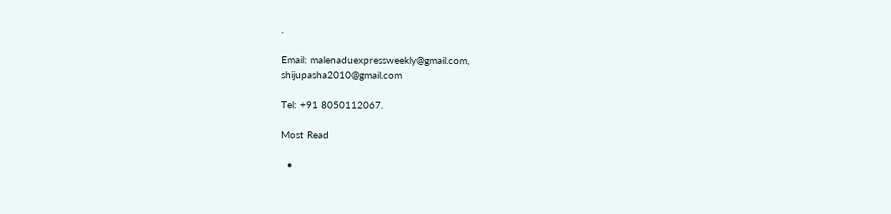.

Email: malenaduexpressweekly@gmail.com,
shijupasha2010@gmail.com

Tel: +91 8050112067.

Most Read

  •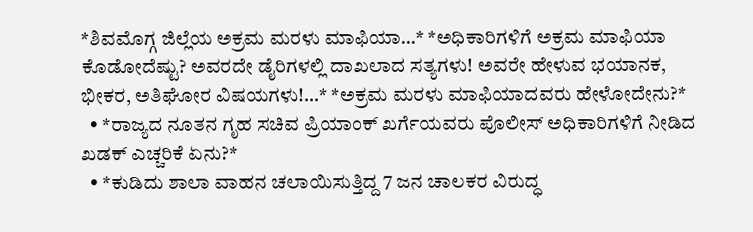*ಶಿವಮೊಗ್ಗ ಜಿಲ್ಲೆಯ ಅಕ್ರಮ ಮರಳು ಮಾಫಿಯಾ…* *ಅಧಿಕಾರಿಗಳಿಗೆ ಅಕ್ರಮ ಮಾಫಿಯಾ ಕೊಡೋದೆಷ್ಟು? ಅವರದೇ ಡೈರಿಗಳಲ್ಲಿ ದಾಖಲಾದ ಸತ್ಯಗಳು! ಅವರೇ ಹೇಳುವ ಭಯಾನಕ, ಭೀಕರ, ಅತಿಘೋರ ವಿಷಯಗಳು!…* *ಅಕ್ರಮ ಮರಳು ಮಾಫಿಯಾದವರು ಹೇಳೋದೇನು?*
  • *ರಾಜ್ಯದ ನೂತನ ಗೃಹ ಸಚಿವ ಪ್ರಿಯಾಂಕ್ ಖರ್ಗೆಯವರು ಪೊಲೀಸ್ ಅಧಿಕಾರಿಗಳಿಗೆ ನೀಡಿದ ಖಡಕ್ ಎಚ್ಚರಿಕೆ ಏನು?*
  • *ಕುಡಿದು ಶಾಲಾ ವಾಹನ ಚಲಾಯಿಸುತ್ತಿದ್ದ 7 ಜನ ಚಾಲಕರ ವಿರುದ್ಧ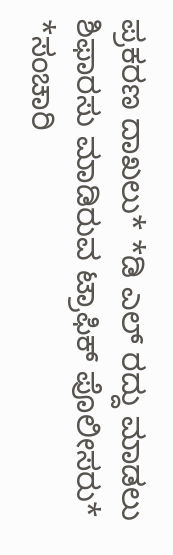ಪ್ರಕರಣ ದಾಖಲು* *ಡಿ ಎಲ್ ರದ್ದು ಮಾಡಲು ಶಿಫಾರಸು ಮಾಡಿರುವ ಟ್ರಾಫಿಕ್ ಪೊಲೀಸರು* *ಸಂಚಾರಿ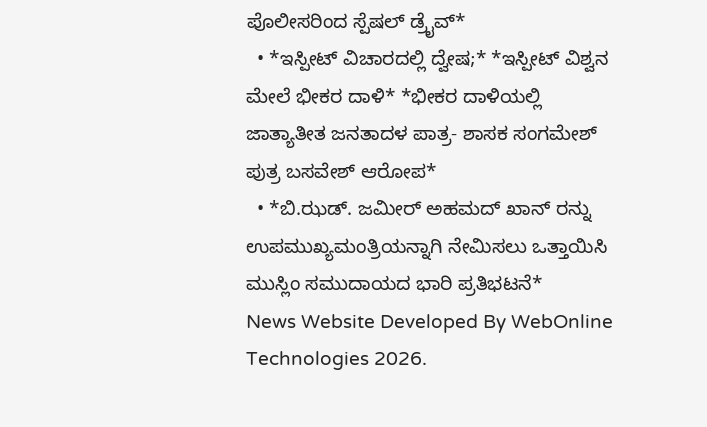ಪೊಲೀಸರಿಂದ ಸ್ಪೆಷಲ್ ಡ್ರೈವ್*
  • *ಇಸ್ಪೀಟ್ ವಿಚಾರದಲ್ಲಿ ದ್ವೇಷ;* *ಇಸ್ಪೀಟ್ ವಿಶ್ವನ ಮೇಲೆ ಭೀಕರ ದಾಳಿ* *ಭೀಕರ ದಾಳಿಯಲ್ಲಿ ಜಾತ್ಯಾತೀತ ಜನತಾದಳ ಪಾತ್ರ- ಶಾಸಕ ಸಂಗಮೇಶ್ ಪುತ್ರ ಬಸವೇಶ್ ಆರೋಪ*
  • *ಬಿ.ಝಡ್. ಜಮೀರ್ ಅಹಮದ್ ಖಾನ್ ರನ್ನು ಉಪಮುಖ್ಯಮಂತ್ರಿಯನ್ನಾಗಿ ನೇಮಿಸಲು ಒತ್ತಾಯಿಸಿ ಮುಸ್ಲಿಂ ಸಮುದಾಯದ ಭಾರಿ ಪ್ರತಿಭಟನೆ*
News Website Developed By WebOnline Technologies 2026.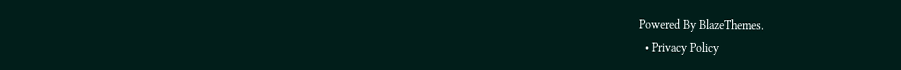Powered By BlazeThemes.
  • Privacy Policy